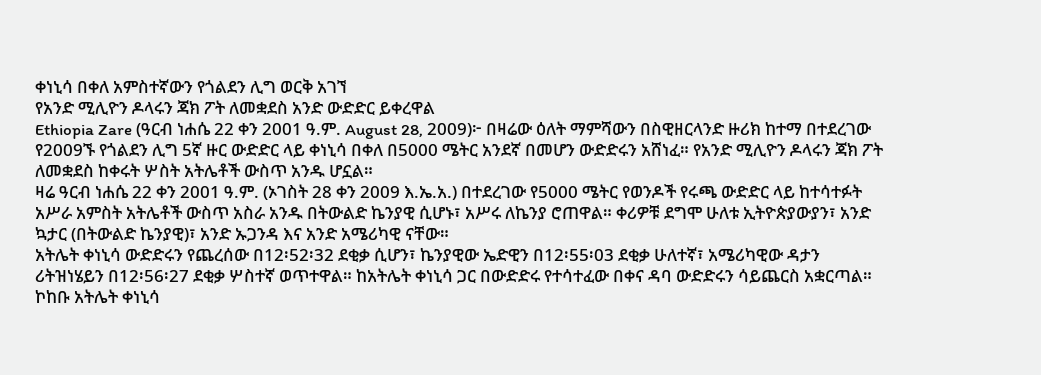ቀነኒሳ በቀለ አምስተኛውን የጎልደን ሊግ ወርቅ አገኘ
የአንድ ሚሊዮን ዶላሩን ጃክ ፖት ለመቋደስ አንድ ውድድር ይቀረዋል
Ethiopia Zare (ዓርብ ነሐሴ 22 ቀን 2001 ዓ.ም. August 28, 2009)፦ በዛሬው ዕለት ማምሻውን በስዊዘርላንድ ዙሪክ ከተማ በተደረገው የ2009ኙ የጎልደን ሊግ 5ኛ ዙር ውድድር ላይ ቀነኒሳ በቀለ በ5000 ሜትር አንደኛ በመሆን ውድድሩን አሸነፈ። የአንድ ሚሊዮን ዶላሩን ጃክ ፖት ለመቋደስ ከቀሩት ሦስት አትሌቶች ውስጥ አንዱ ሆኗል።
ዛሬ ዓርብ ነሐሴ 22 ቀን 2001 ዓ.ም. (ኦገስት 28 ቀን 2009 እ.ኤ.አ.) በተደረገው የ5000 ሜትር የወንዶች የሩጫ ውድድር ላይ ከተሳተፉት አሥራ አምስት አትሌቶች ውስጥ አስራ አንዱ በትውልድ ኬንያዊ ሲሆኑ፣ አሥሩ ለኬንያ ሮጠዋል። ቀሪዎቹ ደግሞ ሁለቱ ኢትዮጵያውያን፣ አንድ ኳታር (በትውልድ ኬንያዊ)፣ አንድ ኡጋንዳ እና አንድ አሜሪካዊ ናቸው።
አትሌት ቀነኒሳ ውድድሩን የጨረሰው በ12፡52፡32 ደቂቃ ሲሆን፣ ኬንያዊው ኤድዊን በ12፡55፡03 ደቂቃ ሁለተኛ፣ አሜሪካዊው ዳታን ሪትዝነሄይን በ12፡56፡27 ደቂቃ ሦስተኛ ወጥተዋል። ከአትሌት ቀነኒሳ ጋር በውድድሩ የተሳተፈው በቀና ዳባ ውድድሩን ሳይጨርስ አቋርጣል።
ኮከቡ አትሌት ቀነኒሳ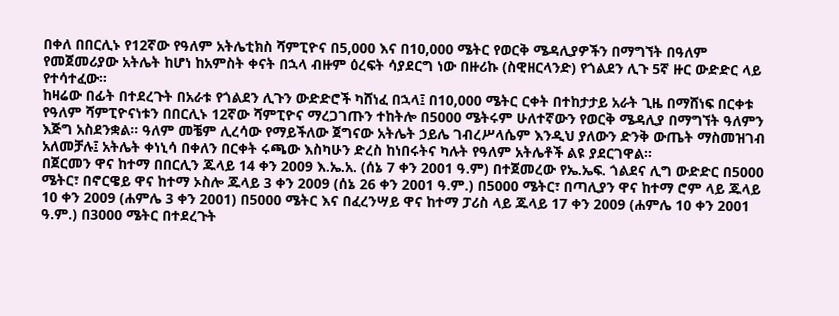በቀለ በበርሊኑ የ12ኛው የዓለም አትሌቲክስ ሻምፒዮና በ5,000 እና በ10,000 ሜትር የወርቅ ሜዳሊያዎችን በማግኘት በዓለም የመጀመሪያው አትሌት ከሆነ ከአምስት ቀናት በኋላ ብዙም ዕረፍት ሳያደርግ ነው በዙሪኩ (ስዊዘርላንድ) የጎልደን ሊጉ 5ኛ ዙር ውድድር ላይ የተሳተፈው።
ከዛሬው በፊት በተደረጉት በአራቱ የጎልደን ሊጉን ውድድሮች ካሸነፈ በኋላ፤ በ10,000 ሜትር ርቀት በተከታታይ አራት ጊዜ በማሸነፍ በርቀቱ የዓለም ሻምፒዮናነቱን በበርሊኑ 12ኛው ሻምፒዮና ማረጋገጡን ተከትሎ በ5000 ሜትሩም ሁለተኛውን የወርቅ ሜዳሊያ በማግኘት ዓለምን እጅግ አስደንቋል። ዓለም መቼም ሊረሳው የማይችለው ጀግናው አትሌት ኃይሌ ገብረሥላሴም እንዲህ ያለውን ድንቅ ውጤት ማስመዝገብ አለመቻሉ፤ አትሌት ቀነኒሳ በቀለን በርቀት ሩጫው እስካሁን ድረስ ከነበሩትና ካሉት የዓለም አትሌቶች ልዩ ያደርገዋል።
በጀርመን ዋና ከተማ በበርሊን ጁላይ 14 ቀን 2009 እ.ኤ.አ. (ሰኔ 7 ቀን 2001 ዓ.ም) በተጀመረው የኤ.ኤፍ. ጎልደና ሊግ ውድድር በ5000 ሜትር፣ በኖርዌይ ዋና ከተማ ኦስሎ ጁላይ 3 ቀን 2009 (ሰኔ 26 ቀን 2001 ዓ.ም.) በ5000 ሜትር፣ በጣሊያን ዋና ከተማ ሮም ላይ ጁላይ 10 ቀን 2009 (ሐምሌ 3 ቀን 2001) በ5000 ሜትር እና በፈረንሣይ ዋና ከተማ ፓሪስ ላይ ጁላይ 17 ቀን 2009 (ሐምሌ 10 ቀን 2001 ዓ.ም.) በ3000 ሜትር በተደረጉት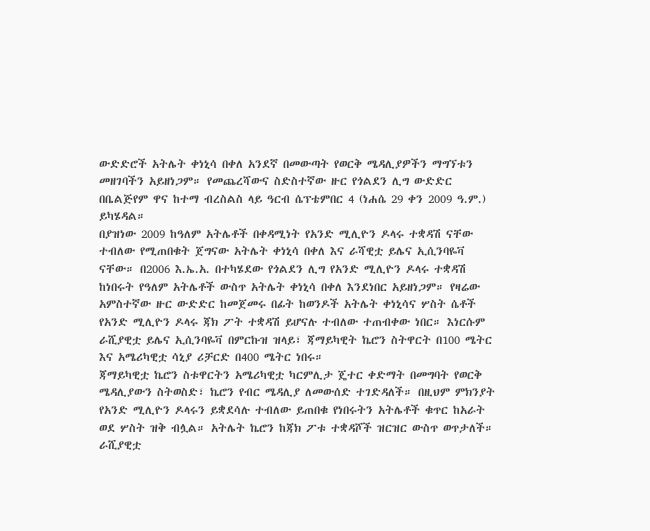ውድድሮች አትሌት ቀነኒሳ በቀለ አንደኛ በመውጣት የወርቅ ሜዳሊያዎችን ማግኘቱን መዘገባችን አይዘነጋም። የመጨረሻውና ስድስተኛው ዙር የጎልደን ሊግ ውድድር በቤልጅየም ዋና ከተማ ብረስልስ ላይ ዓርብ ሴፕቴምበር 4 (ነሐሴ 29 ቀን 2009 ዓ.ም.) ይካሄዳል።
በያዝነው 2009 ከዓለም አትሌቶች በቀዳሚነት የአንድ ሚሊዮን ዶላሩ ተቋዳሽ ናቸው ተብለው የሚጠበቁት ጀግናው አትሌት ቀነኒሳ በቀለ እና ራሻዊቷ ይሌና ኢሲንባዬቫ ናቸው። በ2006 እ.ኤ.አ. በተካሄደው የጎልደን ሊግ የአንድ ሚሊዮን ዶላሩ ተቋዳሽ ከነበሩት የዓለም አትሌቶች ውስጥ አትሌት ቀነኒሳ በቀለ እንደነበር አይዘነጋም። የዛሬው አምስተኛው ዙር ውድድር ከመጀመሩ በፊት ከወንዶች አትሌት ቀነኒሳና ሦስት ሴቶች የአንድ ሚሊዮን ዶላሩ ጃክ ፖት ተቋዳሽ ይሆናሉ ተብለው ተጠብቀው ነበር። እነርሱም ራሺያዊቷ ይሌና ኢሲንባዬቫ በምርኩዝ ዝላይ፣ ጃማይካዊት ኬሮን ስትዋርት በ100 ሜትር እና አሜሪካዊቷ ሳኒያ ሪቻርድ በ400 ሜትር ነበሩ።
ጃማይካዊቷ ኬሮን ስቱዋርትን አሜሪካዊቷ ካርምሊታ ጄተር ቀድማት በመግባት የወርቅ ሜዳሊያውን ስትወስድ፣ ኬሮን የብር ሜዳሊያ ለመውሰድ ተገድዳለች። በዚህም ምክንያት የአንድ ሚሊዮን ዶላሩን ይቋደሳሉ ተብለው ይጠበቁ የነበሩትን አትሌቶች ቁጥር ከአራት ወደ ሦስት ዝቅ ብሏል። አትሌት ኬሮን ከጃክ ፖቱ ተቋዳሾች ዝርዝር ውስጥ ወጥታለች። ራሺያዊቷ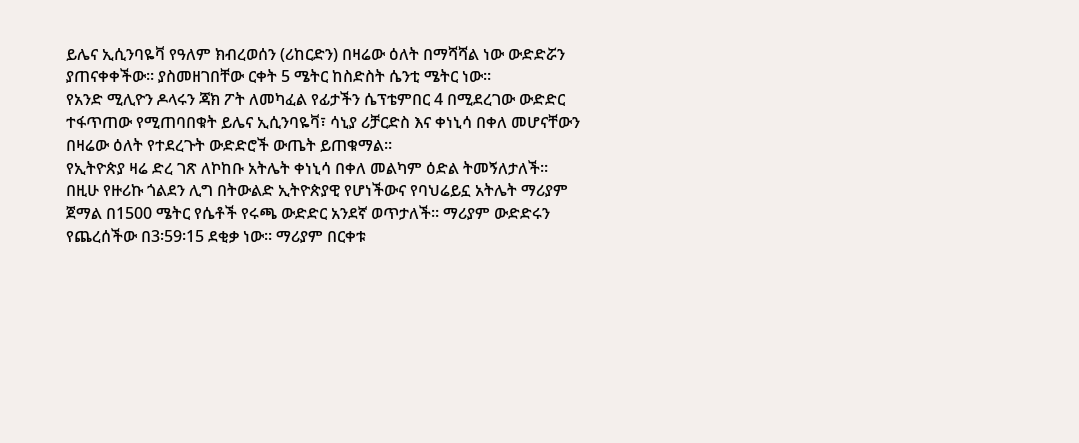ይሌና ኢሲንባዬቫ የዓለም ክብረወሰን (ሪከርድን) በዛሬው ዕለት በማሻሻል ነው ውድድሯን ያጠናቀቀችው። ያስመዘገበቸው ርቀት 5 ሜትር ከስድስት ሴንቲ ሜትር ነው።
የአንድ ሚሊዮን ዶላሩን ጃክ ፖት ለመካፈል የፊታችን ሴፕቴምበር 4 በሚደረገው ውድድር ተፋጥጠው የሚጠባበቁት ይሌና ኢሲንባዬቫ፣ ሳኒያ ሪቻርድስ እና ቀነኒሳ በቀለ መሆናቸውን በዛሬው ዕለት የተደረጉት ውድድሮች ውጤት ይጠቁማል።
የኢትዮጵያ ዛሬ ድረ ገጽ ለኮከቡ አትሌት ቀነኒሳ በቀለ መልካም ዕድል ትመኝለታለች።
በዚሁ የዙሪኩ ጎልደን ሊግ በትውልድ ኢትዮጵያዊ የሆነችውና የባህሬይኗ አትሌት ማሪያም ጀማል በ1500 ሜትር የሴቶች የሩጫ ውድድር አንደኛ ወጥታለች። ማሪያም ውድድሩን የጨረሰችው በ3፡59፡15 ደቂቃ ነው። ማሪያም በርቀቱ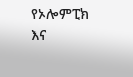የኦሎምፒክ እና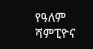የዓለም ሻምፒዮና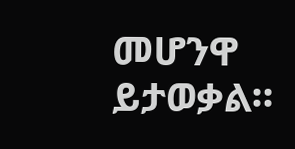መሆንዋ ይታወቃል።